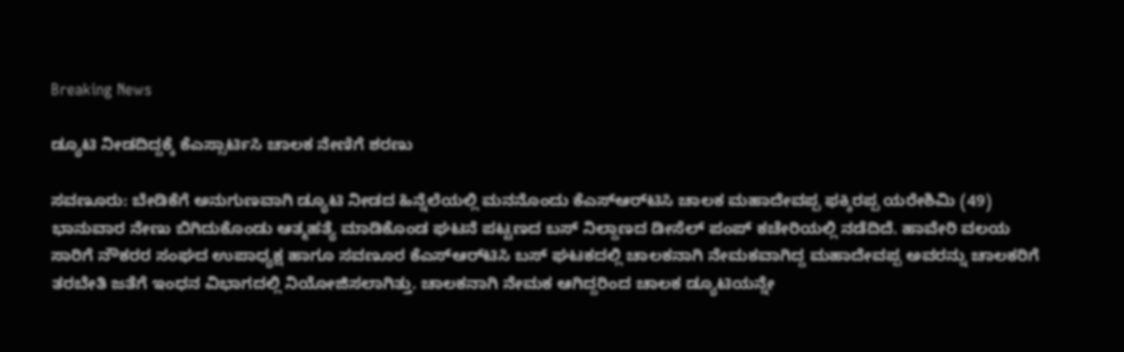Breaking News

ಡ್ಯೂಟಿ ನೀಡದಿದ್ದಕ್ಕೆ ಕೆಎಸ್ಸಾರ್ಟಿಸಿ ಚಾಲಕ ನೇಣಿಗೆ ಶರಣು

ಸವಣೂರು: ಬೇಡಿಕೆಗೆ ಅನುಗುಣವಾಗಿ ಡ್ಯೂಟಿ ನೀಡದ ಹಿನ್ನೆಲೆಯಲ್ಲಿ ಮನನೊಂದು ಕೆಎಸ್‌ಆರ್‌ಟಿಸಿ ಚಾಲಕ ಮಹಾದೇವಪ್ಪ ಫಕ್ಕಿರಪ್ಪ ಯರೇಶಿಮಿ (49) ಭಾನುವಾರ ನೇಣು ಬಿಗಿದುಕೊಂಡು ಆತ್ಮಹತ್ಯೆ ಮಾಡಿಕೊಂಡ ಘಟನೆ ಪಟ್ಟಣದ ಬಸ್ ನಿಲ್ದಾಣದ ಡೀಸೆಲ್ ಪಂಪ್ ಕಚೇರಿಯಲ್ಲಿ ನಡೆದಿದೆ. ಹಾವೇರಿ ವಲಯ ಸಾರಿಗೆ ನೌಕರರ ಸಂಘದ ಉಪಾಧ್ಯಕ್ಷ ಹಾಗೂ ಸವಣೂರ ಕೆಎಸ್‌ಆರ್‌ಟಿಸಿ ಬಸ್ ಘಟಕದಲ್ಲಿ ಚಾಲಕನಾಗಿ ನೇಮಕವಾಗಿದ್ದ ಮಹಾದೇವಪ್ಪ ಅವರನ್ನು ಚಾಲಕರಿಗೆ ತರಬೇತಿ ಜತೆಗೆ ಇಂಧನ ವಿಭಾಗದಲ್ಲಿ ನಿಯೋಜಿಸಲಾಗಿತ್ತು. ಚಾಲಕನಾಗಿ ನೇಮಕ ಆಗಿದ್ದರಿಂದ ಚಾಲಕ ಡ್ಯೂಟಿಯನ್ನೇ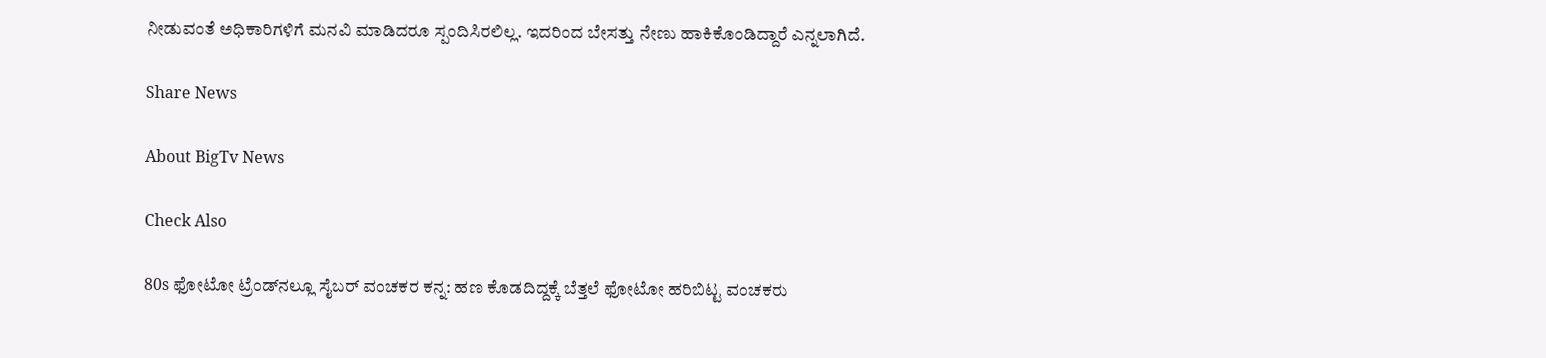ನೀಡುವಂತೆ ಅಧಿಕಾರಿಗಳಿಗೆ ಮನವಿ ಮಾಡಿದರೂ ಸ್ಪಂದಿಸಿರಲಿಲ್ಲ. ಇದರಿಂದ ಬೇಸತ್ತು ನೇಣು ಹಾಕಿಕೊಂಡಿದ್ದಾರೆ ಎನ್ನಲಾಗಿದೆ.

Share News

About BigTv News

Check Also

80s ಫೋಟೋ ಟ್ರೆಂಡ್‌ನಲ್ಲೂ ಸೈಬರ್ ವಂಚಕರ ಕನ್ನ: ಹಣ ಕೊಡದಿದ್ದಕ್ಕೆ ಬೆತ್ತಲೆ ಫೋಟೋ ಹರಿಬಿಟ್ಟ ವಂಚಕರು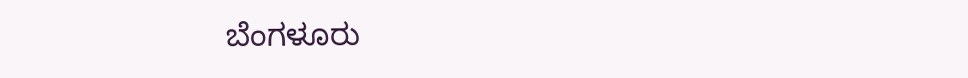ಬೆಂಗಳೂರು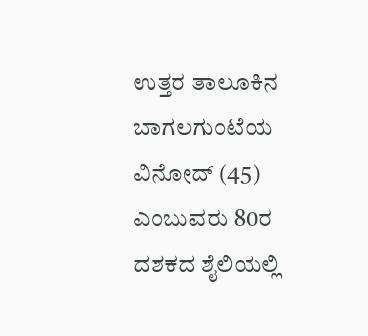ಉತ್ತರ ತಾಲೂಕಿನ ಬಾಗಲಗುಂಟೆಯ ವಿನೋದ್ (45) ಎಂಬುವರು 80ರ ದಶಕದ ಶೈಲಿಯಲ್ಲಿ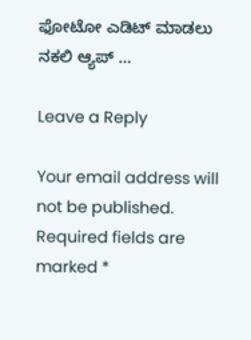ಫೋಟೋ ಎಡಿಟ್ ಮಾಡಲು ನಕಲಿ ಆ್ಯಪ್ …

Leave a Reply

Your email address will not be published. Required fields are marked *